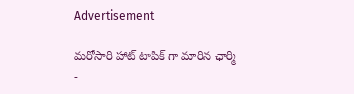Advertisement

మరోసారి హాట్ టాపిక్ గా మారిన ఛార్మి -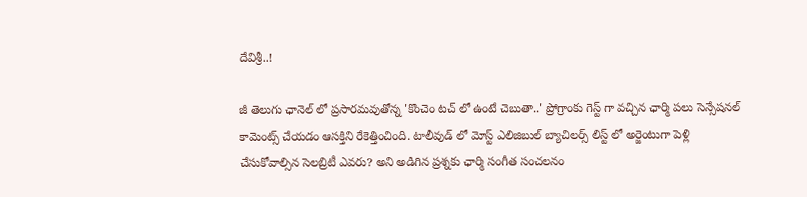దేవిశ్రీ..!

జీ తెలుగు ఛానెల్ లో ప్రసారమవుతోన్న 'కొంచెం టచ్ లో ఉంటే చెబుతా..' ప్రోగ్రాంకు గెస్ట్ గా వచ్చిన ఛార్మి పలు సెన్సేషనల్ కామెంట్స్ చేయడం ఆసక్తిని రేకెత్తించింది. టాలీవుడ్ లో మోస్ట్ ఎలిజిబుల్ బ్యాచిలర్స్ లిస్ట్ లో అర్జెంటుగా పెళ్లి చేసుకోవాల్సిన సెలబ్రిటీ ఎవరు? అని అడిగిన ప్రశ్నకు ఛార్మి సంగీత సంచలనం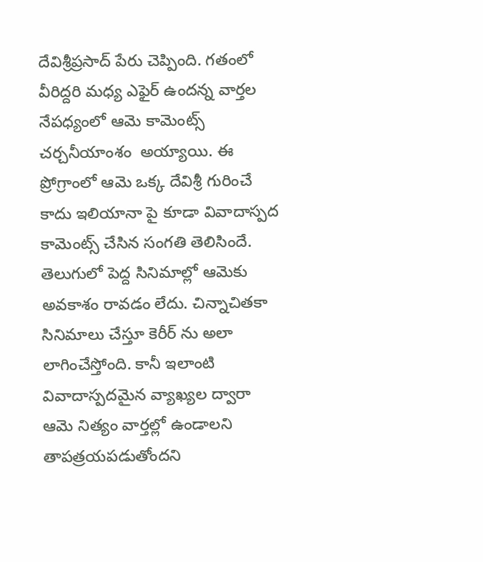దేవిశ్రీప్రసాద్ పేరు చెప్పింది. గతంలో వీరిద్దరి మధ్య ఎఫైర్ ఉందన్న వార్తల నేపధ్యంలో ఆమె కామెంట్స్ చర్చనీయాంశం  అయ్యాయి. ఈ ప్రోగ్రాంలో ఆమె ఒక్క దేవిశ్రీ గురించే కాదు ఇలియానా పై కూడా వివాదాస్పద కామెంట్స్ చేసిన సంగతి తెలిసిందే. తెలుగులో పెద్ద సినిమాల్లో ఆమెకు అవకాశం రావడం లేదు. చిన్నాచితకా సినిమాలు చేస్తూ కెరీర్ ను అలా లాగించేస్తోంది. కానీ ఇలాంటి వివాదాస్పదమైన వ్యాఖ్యల ద్వారా ఆమె నిత్యం వార్తల్లో ఉండాలని తాపత్రయపడుతోందని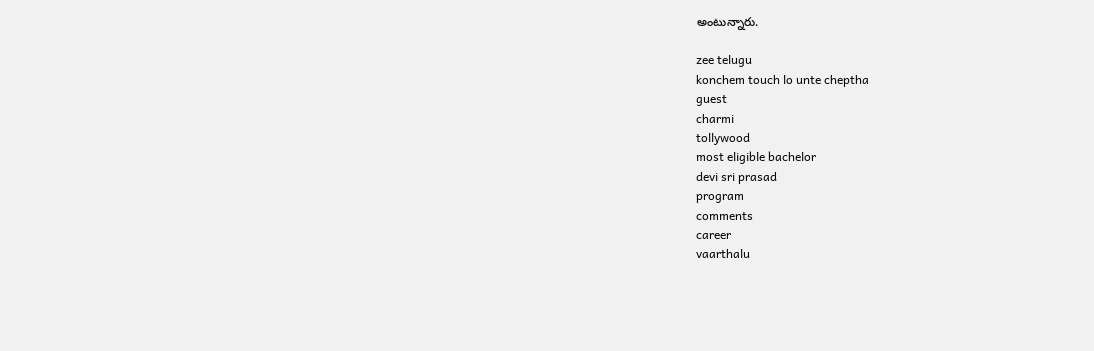అంటున్నారు.

zee telugu
konchem touch lo unte cheptha
guest
charmi
tollywood
most eligible bachelor
devi sri prasad
program
comments
career
vaarthalu